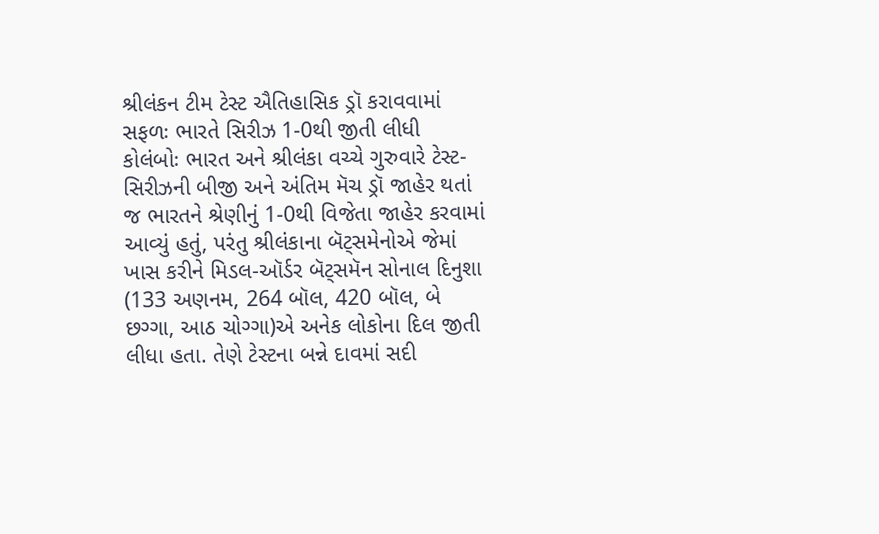શ્રીલંકન ટીમ ટેસ્ટ ઐતિહાસિક ડ્રૉ કરાવવામાં સફળઃ ભારતે સિરીઝ 1-0થી જીતી લીધી
કોલંબોઃ ભારત અને શ્રીલંકા વચ્ચે ગુરુવારે ટેસ્ટ-સિરીઝની બીજી અને અંતિમ મૅચ ડ્રૉ જાહેર થતાં જ ભારતને શ્રેણીનું 1-0થી વિજેતા જાહેર કરવામાં આવ્યું હતું, પરંતુ શ્રીલંકાના બૅટ્સમેનોએ જેમાં ખાસ કરીને મિડલ-ઑર્ડર બૅટ્સમૅન સોનાલ દિનુશા (133 અણનમ, 264 બૉલ, 420 બૉલ, બે છગ્ગા, આઠ ચોગ્ગા)એ અનેક લોકોના દિલ જીતી લીધા હતા. તેણે ટેસ્ટના બન્ને દાવમાં સદી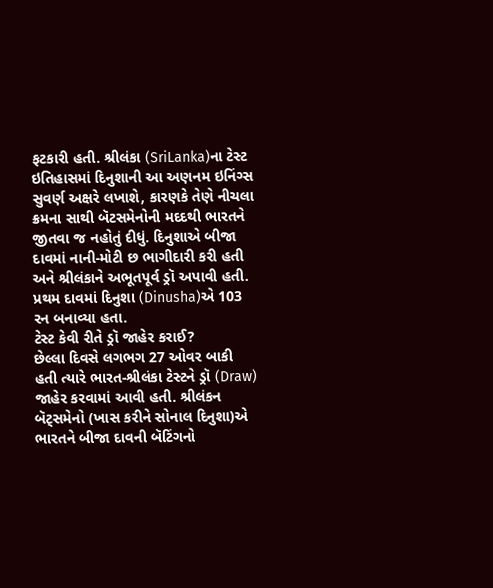ફટકારી હતી. શ્રીલંકા (SriLanka)ના ટેસ્ટ ઇતિહાસમાં દિનુશાની આ અણનમ ઇનિંગ્સ સુવર્ણ અક્ષરે લખાશે, કારણકે તેણે નીચલા ક્રમના સાથી બૅટસમેનોની મદદથી ભારતને જીતવા જ નહોતું દીધું. દિનુશાએ બીજા દાવમાં નાની-મોટી છ ભાગીદારી કરી હતી અને શ્રીલંકાને અભૂતપૂર્વ ડ્રૉ અપાવી હતી. પ્રથમ દાવમાં દિનુશા (Dinusha)એ 103 રન બનાવ્યા હતા.
ટેસ્ટ કેવી રીતે ડ્રૉ જાહેર કરાઈ?
છેલ્લા દિવસે લગભગ 27 ઓવર બાકી હતી ત્યારે ભારત-શ્રીલંકા ટેસ્ટને ડ્રૉ (Draw) જાહેર કરવામાં આવી હતી. શ્રીલંકન બૅટ્સમેનો (ખાસ કરીને સોનાલ દિનુશા)એ ભારતને બીજા દાવની બૅટિંગનો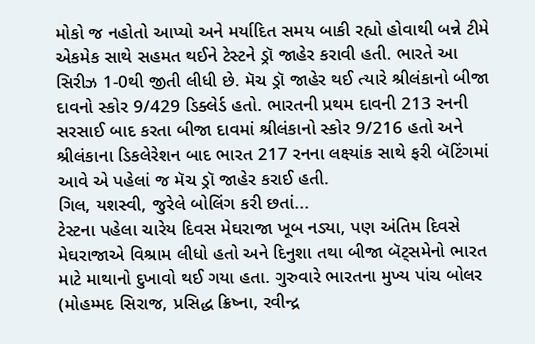મોકો જ નહોતો આપ્યો અને મર્યાદિત સમય બાકી રહ્યો હોવાથી બન્ને ટીમે એકમેક સાથે સહમત થઈને ટેસ્ટને ડ્રૉ જાહેર કરાવી હતી. ભારતે આ સિરીઝ 1-0થી જીતી લીધી છે. મૅચ ડ્રૉ જાહેર થઈ ત્યારે શ્રીલંકાનો બીજા દાવનો સ્કોર 9/429 ડિક્લેર્ડ હતો. ભારતની પ્રથમ દાવની 213 રનની સરસાઈ બાદ કરતા બીજા દાવમાં શ્રીલંકાનો સ્કોર 9/216 હતો અને શ્રીલંકાના ડિકલેરેશન બાદ ભારત 217 રનના લક્ષ્યાંક સાથે ફરી બૅટિંગમાં આવે એ પહેલાં જ મૅચ ડ્રૉ જાહેર કરાઈ હતી.
ગિલ, યશસ્વી, જુરેલે બોલિંગ કરી છતાં...
ટેસ્ટના પહેલા ચારેય દિવસ મેઘરાજા ખૂબ નડ્યા, પણ અંતિમ દિવસે મેઘરાજાએ વિશ્રામ લીધો હતો અને દિનુશા તથા બીજા બૅટ્સમેનો ભારત માટે માથાનો દુખાવો થઈ ગયા હતા. ગુરુવારે ભારતના મુખ્ય પાંચ બોલર (મોહમ્મદ સિરાજ, પ્રસિદ્ધ ક્રિષ્ના, રવીન્દ્ર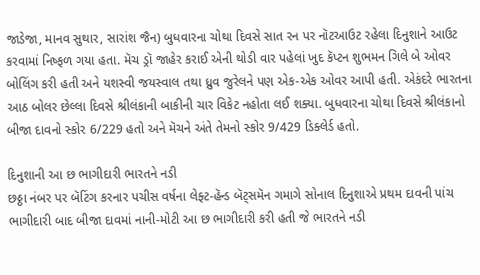જાડેજા, માનવ સુથાર, સારાંશ જૈન) બુધવારના ચોથા દિવસે સાત રન પર નૉટઆઉટ રહેલા દિનુશાને આઉટ કરવામાં નિષ્ફળ ગયા હતા. મૅચ ડ્રૉ જાહેર કરાઈ એની થોડી વાર પહેલાં ખુદ કૅપ્ટન શુભમન ગિલે બે ઓવર બોલિંગ કરી હતી અને યશસ્વી જયસ્વાલ તથા ધ્રુવ જુરેલને પણ એક-એક ઓવર આપી હતી. એકંદરે ભારતના આઠ બોલર છેલ્લા દિવસે શ્રીલંકાની બાકીની ચાર વિકેટ નહોતા લઈ શક્યા. બુધવારના ચોથા દિવસે શ્રીલંકાનો બીજા દાવનો સ્કોર 6/229 હતો અને મૅચને અંતે તેમનો સ્કોર 9/429 ડિક્લેર્ડ હતો.

દિનુશાની આ છ ભાગીદારી ભારતને નડી
છઠ્ઠા નંબર પર બૅટિંગ કરનાર પચીસ વર્ષના લેફ્ટ-હૅન્ડ બૅટ્સમૅન ગમાગે સોનાલ દિનુશાએ પ્રથમ દાવની પાંચ ભાગીદારી બાદ બીજા દાવમાં નાની-મોટી આ છ ભાગીદારી કરી હતી જે ભારતને નડી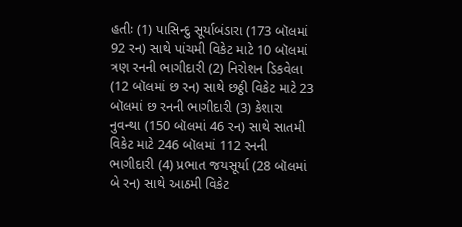હતીઃ (1) પાસિન્દુ સૂર્યાબંડારા (173 બૉલમાં 92 રન) સાથે પાંચમી વિકેટ માટે 10 બૉલમાં ત્રણ રનની ભાગીદારી (2) નિરોશન ડિકવેલા (12 બૉલમાં છ રન) સાથે છઠ્ઠી વિકેટ માટે 23 બૉલમાં છ રનની ભાગીદારી (3) કેશારા નુવન્થા (150 બૉલમાં 46 રન) સાથે સાતમી વિકેટ માટે 246 બૉલમાં 112 રનની ભાગીદારી (4) પ્રભાત જયસૂર્યા (28 બૉલમાં બે રન) સાથે આઠમી વિકેટ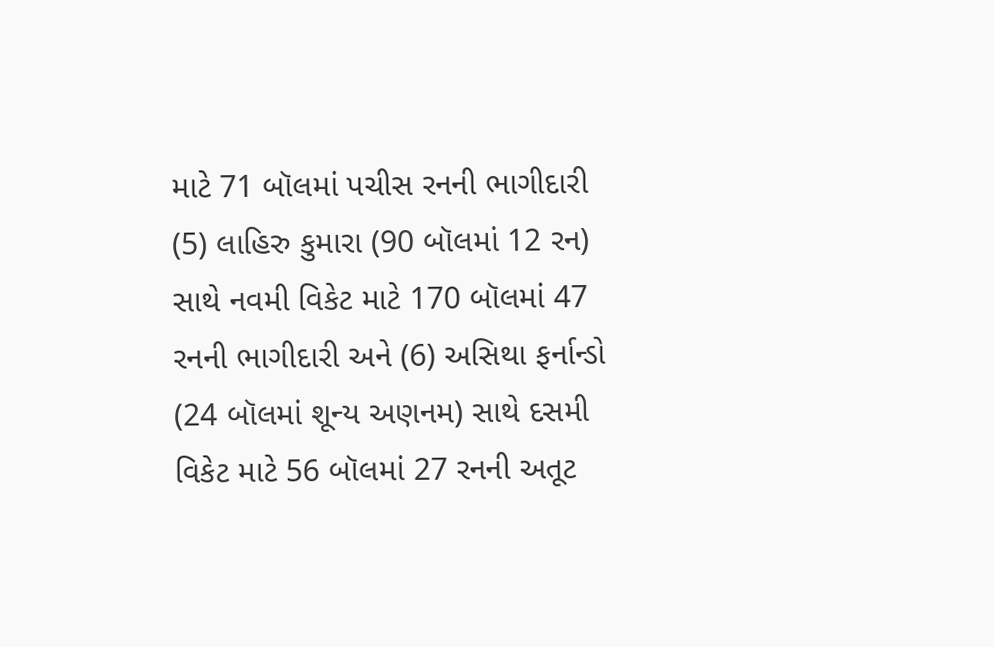માટે 71 બૉલમાં પચીસ રનની ભાગીદારી (5) લાહિરુ કુમારા (90 બૉલમાં 12 રન) સાથે નવમી વિકેટ માટે 170 બૉલમાં 47 રનની ભાગીદારી અને (6) અસિથા ફર્નાન્ડો (24 બૉલમાં શૂન્ય અણનમ) સાથે દસમી વિકેટ માટે 56 બૉલમાં 27 રનની અતૂટ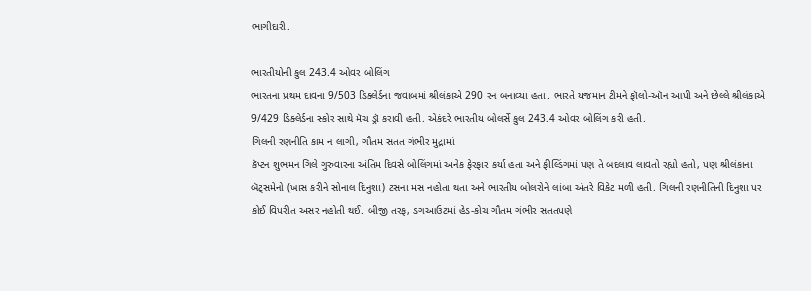ભાગીદારી.

ભારતીયોની કુલ 243.4 ઓવર બોલિંગ
ભારતના પ્રથમ દાવના 9/503 ડિક્લેર્ડના જવાબમાં શ્રીલંકાએ 290 રન બનાવ્યા હતા. ભારતે યજમાન ટીમને ફૉલો-ઑન આપી અને છેલ્લે શ્રીલંકાએ 9/429 ડિક્લેર્ડના સ્કોર સાથે મૅચ ડ્રૉ કરાવી હતી. એકંદરે ભારતીય બોલર્સે કુલ 243.4 ઓવર બોલિંગ કરી હતી.
ગિલની રણનીતિ કામ ન લાગી, ગૌતમ સતત ગંભીર મુદ્રામાં
કૅપ્ટન શુભમન ગિલે ગુરુવારના અંતિમ દિવસે બોલિંગમાં અનેક ફેરફાર કર્યા હતા અને ફીલ્ડિંગમાં પણ તે બદલાવ લાવતો રહ્યો હતો, પણ શ્રીલંકાના બૅટ્સમેનો (ખાસ કરીને સોનાલ દિનુશા) ટસના મસ નહોતા થતા અને ભારતીય બોલરોને લાંબા અંતરે વિકેટ મળી હતી. ગિલની રણનીતિની દિનુશા પર કોઈ વિપરીત અસર નહોતી થઈ. બીજી તરફ, ડગઆઉટમાં હેડ-કોચ ગૌતમ ગંભીર સતતપણે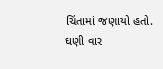ચિંતામાં જણાયો હતો. ઘણી વાર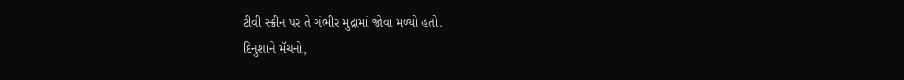ટીવી સ્ક્રીન પર તે ગંભીર મુદ્રામાં જોવા મળ્યો હતો.
દિનુશાને મૅચનો,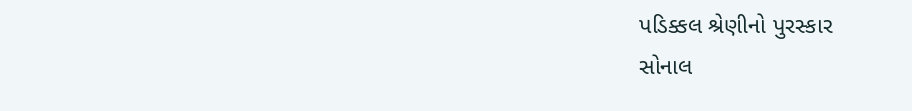પડિક્કલ શ્રેણીનો પુરસ્કાર
સોનાલ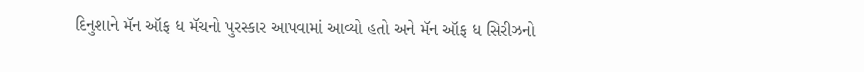દિનુશાને મૅન ઑફ ધ મૅચનો પુરસ્કાર આપવામાં આવ્યો હતો અને મૅન ઑફ ધ સિરીઝનો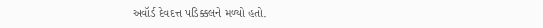અવૉર્ડ દેવદત્ત પડિક્કલને મળ્યો હતો.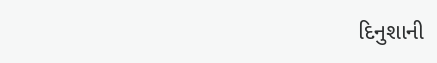દિનુશાની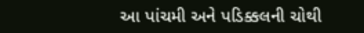આ પાંચમી અને પડિક્કલની ચોથી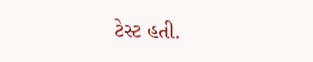ટેસ્ટ હતી.